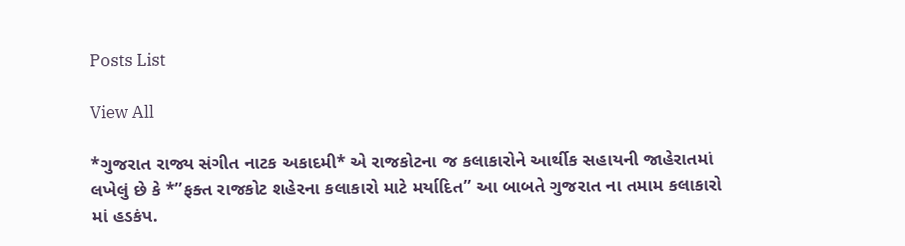Posts List

View All

*ગુજરાત રાજ્ય સંગીત નાટક અકાદમી* એ રાજકોટના જ કલાકારોને આર્થીક સહાયની જાહેરાતમાં લખેલું છે કે *”ફક્ત રાજકોટ શહેરના કલાકારો માટે મર્યાદિત” આ બાબતે ગુજરાત ના તમામ કલાકારો માં હડકંપ.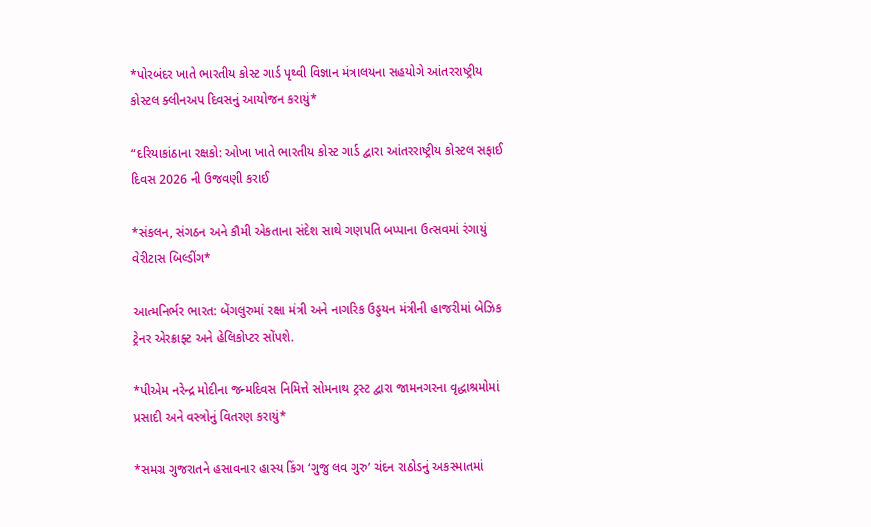*પોરબંદર ખાતે ભારતીય કોસ્ટ ગાર્ડ પૃથ્વી વિજ્ઞાન મંત્રાલયના સહયોગે આંતરરાષ્ટ્રીય કોસ્ટલ ક્લીનઅપ દિવસનું આયોજન કરાયું*

“દરિયાકાંઠાના રક્ષકો: ઓખા ખાતે ભારતીય કોસ્ટ ગાર્ડ દ્વારા આંતરરાષ્ટ્રીય કોસ્ટલ સફાઈ દિવસ 2026 ની ઉજવણી કરાઈ

*સંકલન, સંગઠન અને કૌમી એકતાના સંદેશ સાથે ગણપતિ બપ્પાના ઉત્સવમાં રંગાયું વેરીટાસ બિલ્ડીંગ*

આત્મનિર્ભર ભારત: બેંગલુરુમાં રક્ષા મંત્રી અને નાગરિક ઉડ્ડયન મંત્રીની હાજરીમાં બેઝિક ટ્રેનર એરક્રાફ્ટ અને હેલિકોપ્ટર સોંપશે.

*પીએમ નરેન્દ્ર મોદીના જન્મદિવસ નિમિત્તે સોમનાથ ટ્રસ્ટ દ્વારા જામનગરના વૃદ્ધાશ્રમોમાં પ્રસાદી અને વસ્ત્રોનું વિતરણ કરાયું*

*સમગ્ર ગુજરાતને હસાવનાર હાસ્ય કિંગ ‘ગુજુ લવ ગુરુ’ ચંદન રાઠોડનું અકસ્માતમાં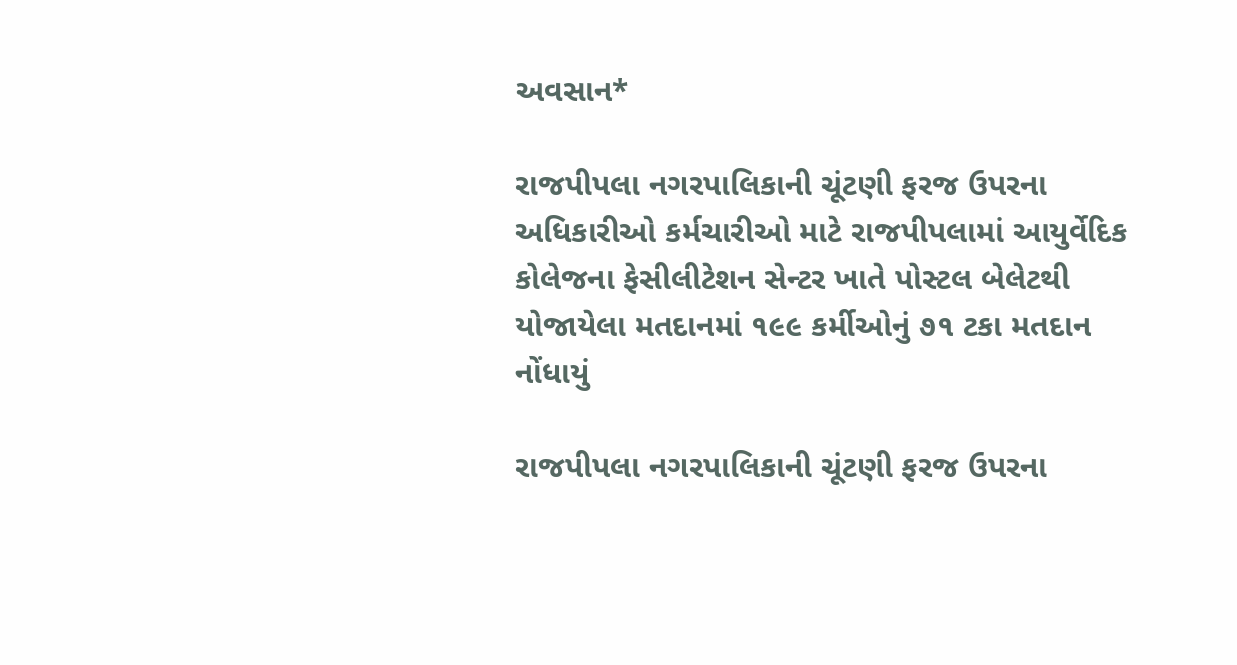અવસાન*

રાજપીપલા નગરપાલિકાની ચૂંટણી ફરજ ઉપરના અધિકારીઓ કર્મચારીઓ માટે રાજપીપલામાં આયુર્વેદિક કોલેજના ફેસીલીટેશન સેન્ટર ખાતે પોસ્ટલ બેલેટથી યોજાયેલા મતદાનમાં ૧૯૯ કર્મીઓનું ૭૧ ટકા મતદાન નોંધાયું

રાજપીપલા નગરપાલિકાની ચૂંટણી ફરજ ઉપરના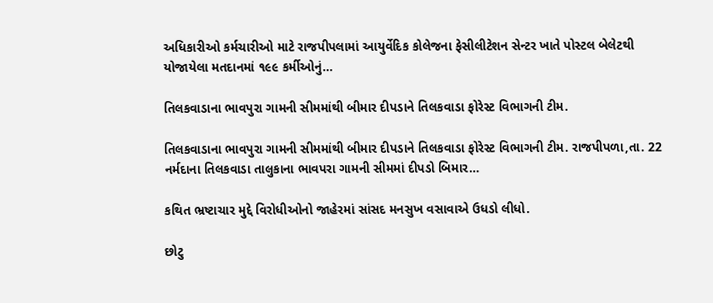અધિકારીઓ કર્મચારીઓ માટે રાજપીપલામાં આયુર્વેદિક કોલેજના ફેસીલીટેશન સેન્ટર ખાતે પોસ્ટલ બેલેટથી યોજાયેલા મતદાનમાં ૧૯૯ કર્મીઓનું…

તિલકવાડાના ભાવપુરા ગામની સીમમાંથી બીમાર દીપડાને તિલકવાડા ફોરેસ્ટ વિભાગની ટીમ.

તિલકવાડાના ભાવપુરા ગામની સીમમાંથી બીમાર દીપડાને તિલકવાડા ફોરેસ્ટ વિભાગની ટીમ. રાજપીપળા,તા. 22 નર્મદાના તિલકવાડા તાલુકાના ભાવપરા ગામની સીમમાં દીપડો બિમાર…

કથિત ભ્રષ્ટાચાર મુદ્દે વિરોધીઓનો જાહેરમાં સાંસદ મનસુખ વસાવાએ ઉધડો લીધો.

છોટુ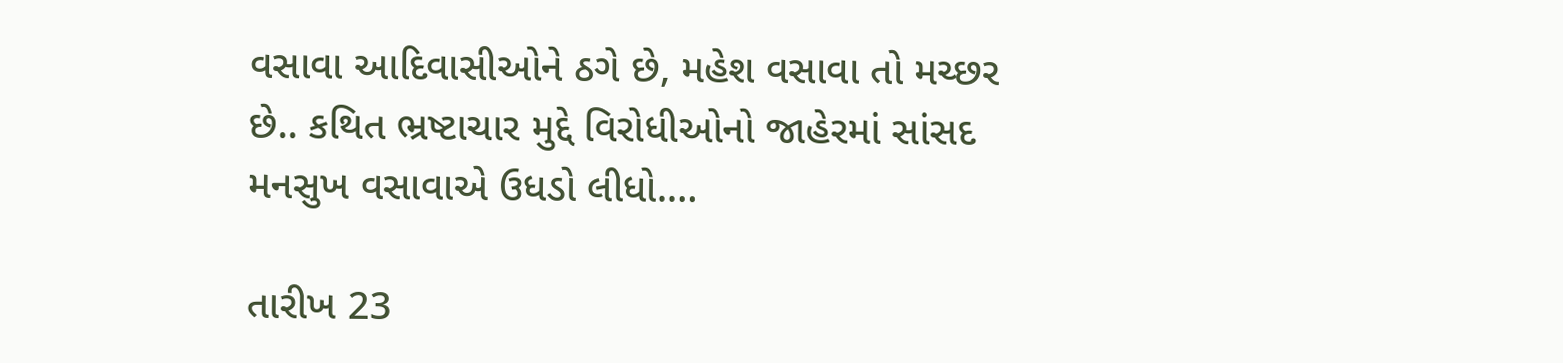વસાવા આદિવાસીઓને ઠગે છે, મહેશ વસાવા તો મચ્છર છે.. કથિત ભ્રષ્ટાચાર મુદ્દે વિરોધીઓનો જાહેરમાં સાંસદ મનસુખ વસાવાએ ઉધડો લીધો.…

તારીખ 23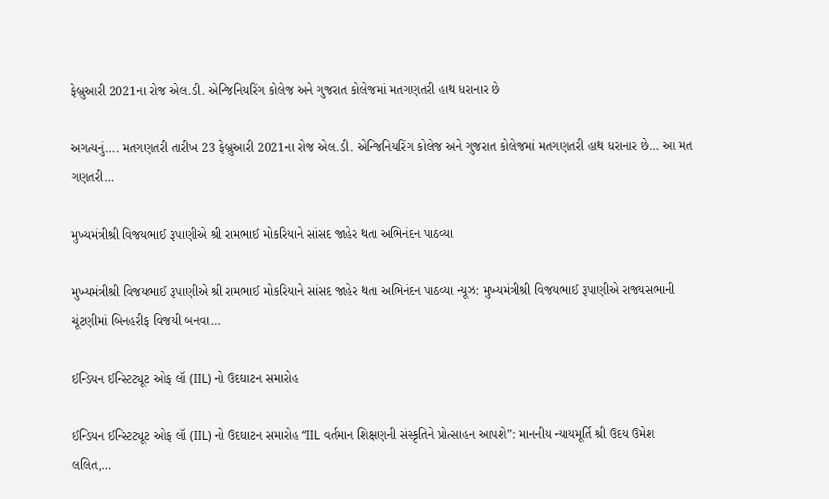ફેબ્રુઆરી 2021ના રોજ એલ.ડી. એન્જિનિયરિંગ કોલેજ અને ગુજરાત કોલેજમાં મતગણતરી હાથ ધરાનાર છે

અગત્યનું…. મતગણતરી તારીખ 23 ફેબ્રુઆરી 2021ના રોજ એલ.ડી. એન્જિનિયરિંગ કોલેજ અને ગુજરાત કોલેજમાં મતગણતરી હાથ ધરાનાર છે… આ મત ગણતરી…

મુખ્યમંત્રીશ્રી વિજયભાઈ રૂપાણીએ શ્રી રામભાઈ મોકરિયાને સાંસદ જાહેર થતા અભિનંદન પાઠવ્યા

મુખ્યમંત્રીશ્રી વિજયભાઈ રૂપાણીએ શ્રી રામભાઈ મોકરિયાને સાંસદ જાહેર થતા અભિનંદન પાઠવ્યા ન્યૂઝ: મુખ્યમંત્રીશ્રી વિજયભાઈ રૂપાણીએ રાજ્યસભાની ચૂંટણીમાં બિનહરીફ વિજયી બનવા…

ઈન્ડિયન ઈન્સ્ટિટ્યૂટ ઓફ લૉ (IIL) નો ઉદઘાટન સમારોહ

ઈન્ડિયન ઈન્સ્ટિટ્યૂટ ઓફ લૉ (IIL) નો ઉદઘાટન સમારોહ “IIL વર્તમાન શિક્ષણની સંસ્કૃતિને પ્રોત્સાહન આપશે”: માનનીય ન્યાયમૂર્તિ શ્રી ઉદય ઉમેશ લલિત,…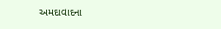અમદાવાદના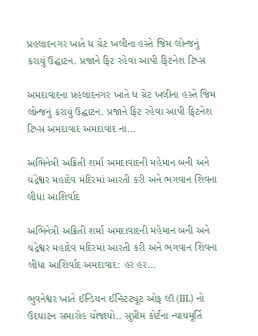પ્રહલાદનગર ખાતે ધ ગ્રેટ ખલીના હસ્તે જિમ લોન્જનું કરાયું ઉદ્ઘાટન. પ્રજાને ફિટ રહેવા આપી ફિટનેશ ટિપ્સ

અમદાવાદના પ્રહલાદનગર ખાતે ધ ગ્રેટ ખલીના હસ્તે જિમ લોન્જનું કરાયું ઉદ્ઘાટન. પ્રજાને ફિટ રહેવા આપી ફિટનેશ ટિપ્સ અમદાવાદ અમદાવાદ ના…

અભિનેત્રી અક્રિતી શર્મા અમદાવાદની મહેમાન બની અને ચંદ્રેશ્વર મહાદેવ મંદિરમાં આરતી કરી અને ભગવાન શિવના લીધા આશિર્વાદ

અભિનેત્રી અક્રિતી શર્મા અમદાવાદની મહેમાન બની અને ચંદ્રેશ્વર મહાદેવ મંદિરમાં આરતી કરી અને ભગવાન શિવના લીધા આશિર્વાદ અમદાવાદ: હર હર…

ભુવનેશ્વર ખાતે ઈન્ડિયન ઈન્સ્ટિટ્યૂટ ઓફ લૉ (IIL) નો ઉદઘાટન સમારોહ યોજાયો.. સુપ્રીમ કોર્ટના ન્યાયમૂર્તિ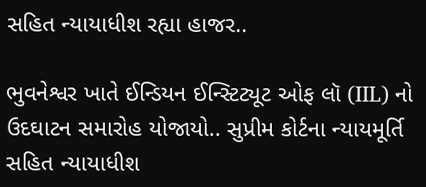સહિત ન્યાયાધીશ રહ્યા હાજર..

ભુવનેશ્વર ખાતે ઈન્ડિયન ઈન્સ્ટિટ્યૂટ ઓફ લૉ (IIL) નો ઉદઘાટન સમારોહ યોજાયો.. સુપ્રીમ કોર્ટના ન્યાયમૂર્તિ સહિત ન્યાયાધીશ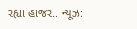રહ્યા હાજર.. ન્યૂઝ: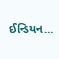ઈન્ડિયન…